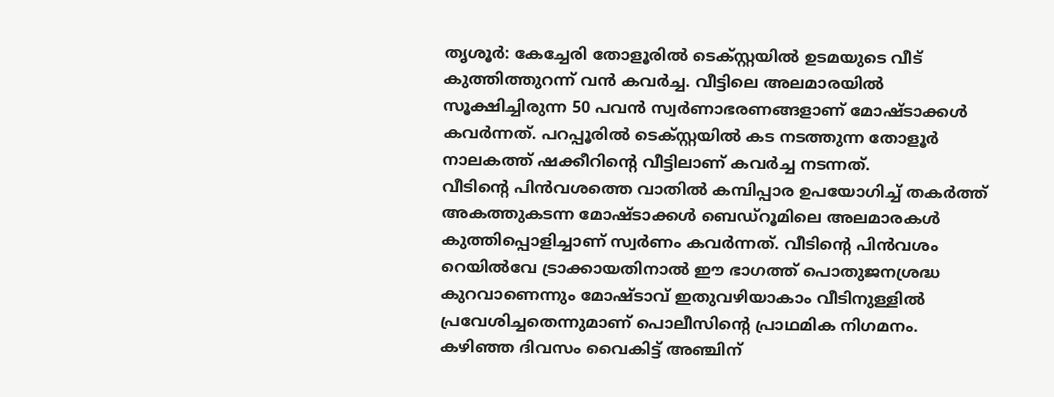തൃശൂർ: കേച്ചേരി തോളൂരിൽ ടെക്സ്റ്റയിൽ ഉടമയുടെ വീട് കുത്തിത്തുറന്ന് വൻ കവർച്ച. വീട്ടിലെ അലമാരയിൽ സൂക്ഷിച്ചിരുന്ന 50 പവൻ സ്വർണാഭരണങ്ങളാണ് മോഷ്ടാക്കൾ കവർന്നത്. പറപ്പൂരിൽ ടെക്സ്റ്റയിൽ കട നടത്തുന്ന തോളൂർ നാലകത്ത് ഷക്കീറിന്റെ വീട്ടിലാണ് കവർച്ച നടന്നത്.
വീടിന്റെ പിൻവശത്തെ വാതിൽ കമ്പിപ്പാര ഉപയോഗിച്ച് തകർത്ത് അകത്തുകടന്ന മോഷ്ടാക്കൾ ബെഡ്റൂമിലെ അലമാരകൾ കുത്തിപ്പൊളിച്ചാണ് സ്വർണം കവർന്നത്. വീടിന്റെ പിൻവശം റെയിൽവേ ട്രാക്കായതിനാൽ ഈ ഭാഗത്ത് പൊതുജനശ്രദ്ധ കുറവാണെന്നും മോഷ്ടാവ് ഇതുവഴിയാകാം വീടിനുള്ളിൽ പ്രവേശിച്ചതെന്നുമാണ് പൊലീസിന്റെ പ്രാഥമിക നിഗമനം.
കഴിഞ്ഞ ദിവസം വൈകിട്ട് അഞ്ചിന്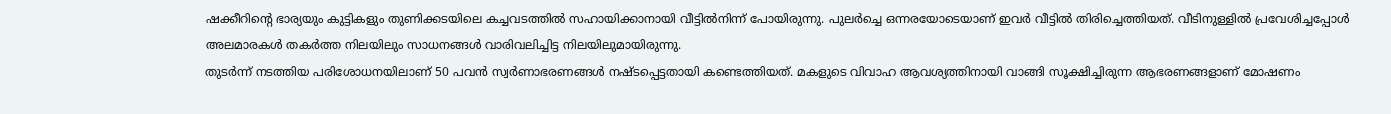ഷക്കീറിന്റെ ഭാര്യയും കുട്ടികളും തുണിക്കടയിലെ കച്ചവടത്തിൽ സഹായിക്കാനായി വീട്ടിൽനിന്ന് പോയിരുന്നു. പുലർച്ചെ ഒന്നരയോടെയാണ് ഇവർ വീട്ടിൽ തിരിച്ചെത്തിയത്. വീടിനുള്ളിൽ പ്രവേശിച്ചപ്പോൾ അലമാരകൾ തകർത്ത നിലയിലും സാധനങ്ങൾ വാരിവലിച്ചിട്ട നിലയിലുമായിരുന്നു.
തുടർന്ന് നടത്തിയ പരിശോധനയിലാണ് 50 പവൻ സ്വർണാഭരണങ്ങൾ നഷ്ടപ്പെട്ടതായി കണ്ടെത്തിയത്. മകളുടെ വിവാഹ ആവശ്യത്തിനായി വാങ്ങി സൂക്ഷിച്ചിരുന്ന ആഭരണങ്ങളാണ് മോഷണം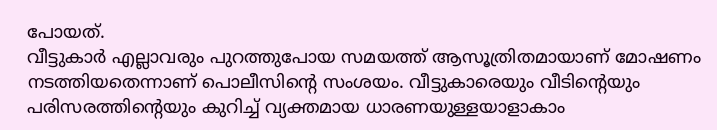പോയത്.
വീട്ടുകാർ എല്ലാവരും പുറത്തുപോയ സമയത്ത് ആസൂത്രിതമായാണ് മോഷണം നടത്തിയതെന്നാണ് പൊലീസിന്റെ സംശയം. വീട്ടുകാരെയും വീടിന്റെയും പരിസരത്തിന്റെയും കുറിച്ച് വ്യക്തമായ ധാരണയുള്ളയാളാകാം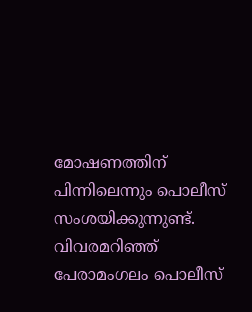മോഷണത്തിന് പിന്നിലെന്നും പൊലീസ് സംശയിക്കുന്നുണ്ട്.
വിവരമറിഞ്ഞ് പേരാമംഗലം പൊലീസ്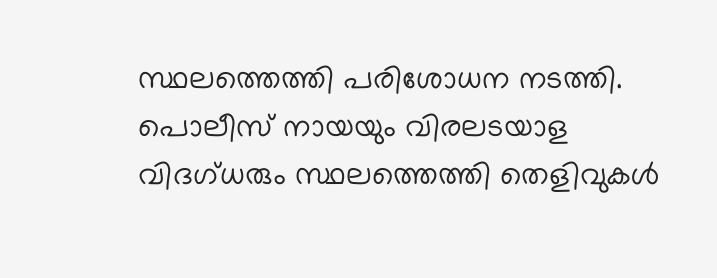സ്ഥലത്തെത്തി പരിശോധന നടത്തി. പൊലീസ് നായയും വിരലടയാള വിദഗ്ധരും സ്ഥലത്തെത്തി തെളിവുകൾ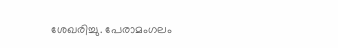ശേഖരിച്ചു. പേരാമംഗലം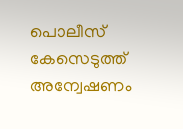പൊലീസ് കേസെടുത്ത് അന്വേഷണം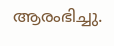ആരംഭിച്ചു.